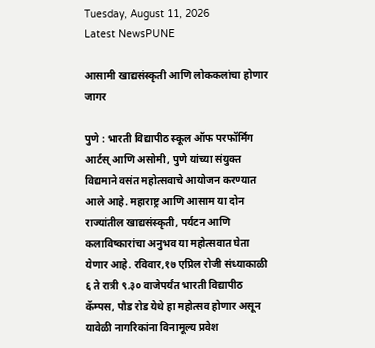Tuesday, August 11, 2026
Latest NewsPUNE

आसामी खाद्यसंस्कृती आणि लोककलांचा होणार जागर

पुणे : भारती विद्यापीठ स्कूल ऑफ परफॉर्मिंग आर्टस् आणि असोमी, पुणे यांच्या संयुक्त विद्यमाने वसंत महोत्सवाचे आयोजन करण्यात आले आहे. महाराष्ट्र आणि आसाम या दोन राज्यांतील खाद्यसंस्कृती, पर्यटन आणि कलाविष्कारांचा अनुभव या महोत्सवात घेता येणार आहे. रविवार,१७ एप्रिल रोजी संध्याकाळी ६ ते रात्री ९.३० वाजेपर्यंत भारती विद्यापीठ कॅम्पस, पौड रोड येथे हा महोत्सव होणार असून यावेळी नागरिकांना विनामूल्य प्रवेश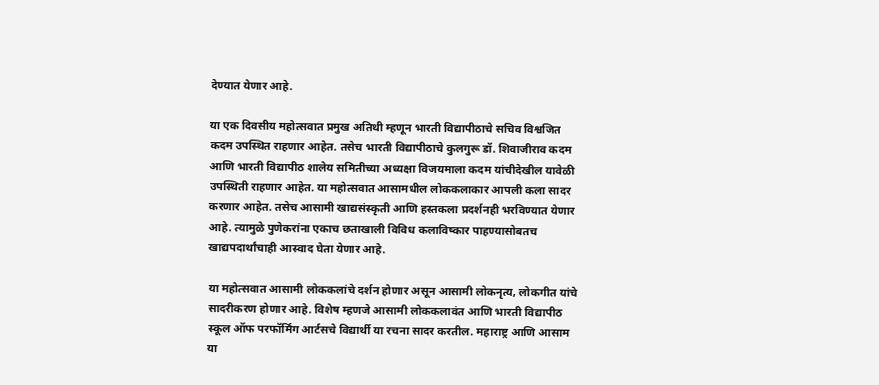देण्यात येणार आहे.

या एक दिवसीय महोत्सवात प्रमुख अतिथी म्हणून भारती विद्यापीठाचे सचिव विश्वजित कदम उपस्थित राहणार आहेत. तसेच भारती विद्यापीठाचे कुलगुरू डॉ. शिवाजीराव कदम आणि भारती विद्यापीठ शालेय समितीच्या अध्यक्षा विजयमाला कदम यांचीदेखील यावेळी उपस्थिती राहणार आहेत. या महोत्सवात आसामधील लोककलाकार आपली कला सादर करणार आहेत. तसेच आसामी खाद्यसंस्कृती आणि हस्तकला प्रदर्शनही भरविण्यात येणार आहे. त्यामुळे पुणेकरांना एकाच छताखाली विविध कलाविष्कार पाहण्यासोबतच खाद्यपदार्थांचाही आस्वाद घेता येणार आहे.

या महोत्सवात आसामी लोककलांचे दर्शन होणार असून आसामी लोकनृत्य, लोकगीत यांचे सादरीकरण होणार आहे. विशेष म्हणजे आसामी लोककलावंत आणि भारती विद्यापीठ स्कूल ऑफ परफॉर्मिंग आर्टसचे विद्यार्थी या रचना सादर करतील. महाराष्ट्र आणि आसाम या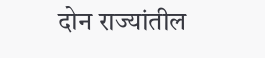दोन राज्यांतील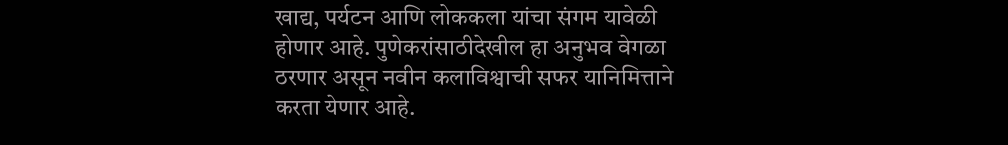खाद्य, पर्यटन आणि लोककला यांचा संगम यावेळी होणार आहे. पुणेकरांसाठीदेखील हा अनुभव वेगळा ठरणार असून नवीन कलाविश्वाची सफर यानिमित्ताने करता येणार आहे.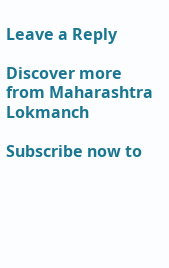Leave a Reply

Discover more from Maharashtra Lokmanch

Subscribe now to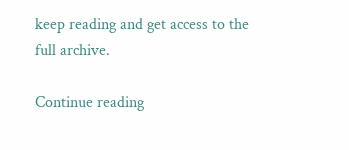keep reading and get access to the full archive.

Continue reading